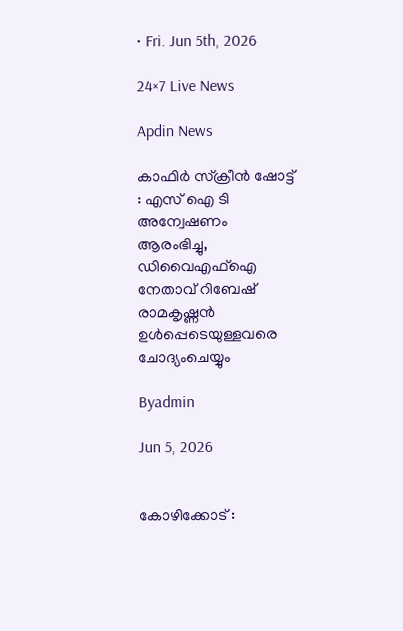• Fri. Jun 5th, 2026

24×7 Live News

Apdin News

കാഫിര്‍ സ്‌ക്രീന്‍ ഷോട്ട് : എസ് ഐ ടി അന്വേഷണം ആരംഭിച്ചു, ഡിവൈഎഫ്‌ഐ നേതാവ് റിബേഷ് രാമകൃഷ്ണന്‍ ഉള്‍പ്പെടെയുള്ളവരെ ചോദ്യംചെയ്യും

Byadmin

Jun 5, 2026


കോഴിക്കോട് :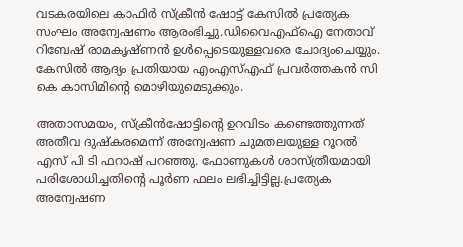വടകരയിലെ കാഫിര്‍ സ്‌ക്രീന്‍ ഷോട്ട് കേസില്‍ പ്രത്യേക സംഘം അന്വേഷണം ആരംഭിച്ചു.ഡിവൈഎഫ്‌ഐ നേതാവ് റിബേഷ് രാമകൃഷ്ണന്‍ ഉള്‍പ്പെടെയുള്ളവരെ ചോദ്യംചെയ്യും. കേസില്‍ ആദ്യം പ്രതിയായ എംഎസ്എഫ് പ്രവര്‍ത്തകന്‍ സി കെ കാസിമിന്റെ മൊഴിയുമെടുക്കും.

അതാസമയം, സ്‌ക്രീന്‍ഷോട്ടിന്റെ ഉറവിടം കണ്ടെത്തുന്നത് അതീവ ദുഷ്‌കരമെന്ന് അന്വേഷണ ചുമതലയുള്ള റൂറല്‍ എസ് പി ടി ഫറാഷ് പറഞ്ഞു. ഫോണുകള്‍ ശാസ്ത്രീയമായി പരിശോധിച്ചതിന്റെ പൂര്‍ണ ഫലം ലഭിച്ചിട്ടില്ല.പ്രത്യേക അന്വേഷണ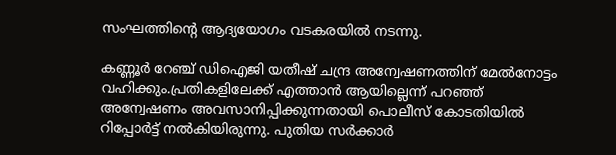സംഘത്തിന്റെ ആദ്യയോഗം വടകരയില്‍ നടന്നു.

കണ്ണൂര്‍ റേഞ്ച് ഡിഐജി യതീഷ് ചന്ദ്ര അന്വേഷണത്തിന് മേല്‍നോട്ടം വഹിക്കും.പ്രതികളിലേക്ക് എത്താന്‍ ആയില്ലെന്ന് പറഞ്ഞ് അന്വേഷണം അവസാനിപ്പിക്കുന്നതായി പൊലീസ് കോടതിയില്‍ റിപ്പോര്‍ട്ട് നല്‍കിയിരുന്നു. പുതിയ സര്‍ക്കാര്‍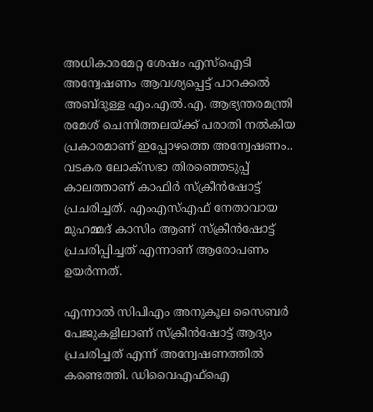അധികാരമേറ്റ ശേഷം എസ്ഐടി അന്വേഷണം ആവശ്യപ്പെട്ട് പാറക്കല്‍ അബ്ദുള്ള എം.എല്‍.എ. ആഭ്യന്തരമന്ത്രി രമേശ് ചെന്നിത്തലയ്‌ക്ക് പരാതി നല്‍കിയ പ്രകാരമാണ് ഇപ്പോഴത്തെ അന്വേഷണം.. വടകര ലോക്‌സഭാ തിരഞ്ഞെടുപ്പ് കാലത്താണ് കാഫിര്‍ സ്‌ക്രീന്‍ഷോട്ട് പ്രചരിച്ചത്. എംഎസ്എഫ് നേതാവായ മുഹമ്മദ് കാസിം ആണ് സ്‌ക്രീന്‍ഷോട്ട് പ്രചരിപ്പിച്ചത് എന്നാണ് ആരോപണം ഉയര്‍ന്നത്.

എന്നാല്‍ സിപിഎം അനുകൂല സൈബര്‍ പേജുകളിലാണ് സ്‌ക്രീന്‍ഷോട്ട് ആദ്യം പ്രചരിച്ചത് എന്ന് അന്വേഷണത്തില്‍ കണ്ടെത്തി. ഡിവൈഎഫ്‌ഐ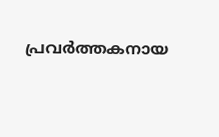പ്രവര്‍ത്തകനായ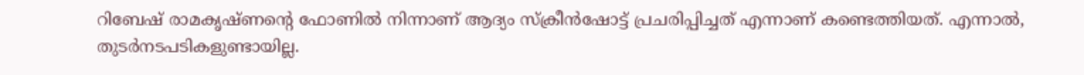റിബേഷ് രാമകൃഷ്ണന്റെ ഫോണില്‍ നിന്നാണ് ആദ്യം സ്‌ക്രീന്‍ഷോട്ട് പ്രചരിപ്പിച്ചത് എന്നാണ് കണ്ടെത്തിയത്. എന്നാല്‍, തുടര്‍നടപടികളുണ്ടായില്ല.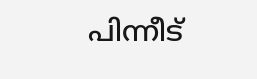പിന്നീട്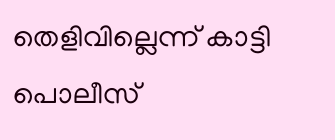തെളിവില്ലെന്ന് കാട്ടി പൊലീസ്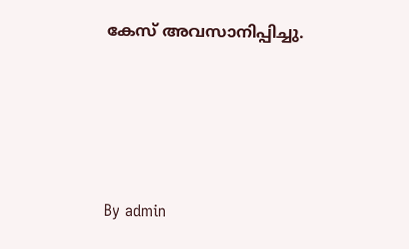കേസ് അവസാനിപ്പിച്ചു.





By admin